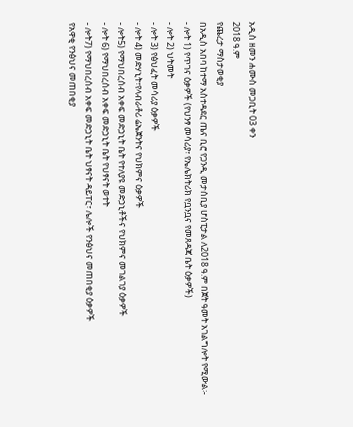አዲስ ዘመን ሐሙስ መጋቢት 03 ቀን
2018 ዓ.ም
የጨረታ ማስታወቂያ
በአዲስ አበባ ከተማ አስተዳደር ጤና ቢሮ የጋንዲ መታሰቢያ ሆስፒታል ለ2018 ዓ.ም በጀት ዓመት አገልግሎት የሚውል፡-
- ሎት 1) የጥገና ዕቃዎች (የህንፃ መሳሪያ፣ የኤሌክትሪክ የቧንቧና የመጸዳጃ ቤት ዕቃዎች)
- ሎት 2) ህትመት
- ሎት 3) የፅህፈት መሳሪያ ዕቃዎች
- ሎት 4) መድሃኒት፣የላብራቶሪ ሬኤጀንትና የህክምና ዕቃዎች
- ሎት5) የማህበረሰብ አቀፍ መድኃኒት ቤት የተለያዩ መድኃኒቶችና የህክምና መገልገያ ዕቃዎች
- ሎት 6) የማህበረሰብ አቀፍ መድኃኒት ቤት የህፃናት ወተት
- ሎት7) የማህበረሰብ አቀፍ መድኃኒት ቤት ህፃናት ዳይፐር፣ ሌሎች የንፅህና መጠበቂያ ዕቃዎች
የአዋቂ የንፅህና መጠበቂያ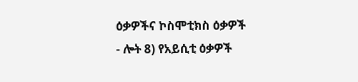ዕቃዎችና ኮስሞቲክስ ዕቃዎች
- ሎት 8) የአይሲቲ ዕቃዎች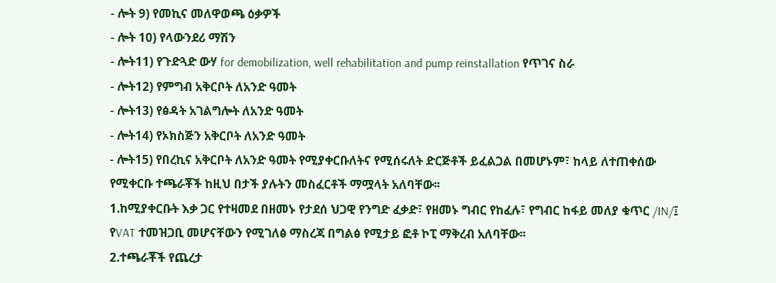- ሎት 9) የመኪና መለዋወጫ ዕቃዎች
- ሎት 10) የላውንደሪ ማሽን
- ሎት11) የጉድጓድ ውሃ for demobilization, well rehabilitation and pump reinstallation የጥገና ስራ
- ሎት12) የምግብ አቅርቦት ለአንድ ዓመት
- ሎት13) የፅዳት አገልግሎት ለአንድ ዓመት
- ሎት14) የኦክስጅን አቅርቦት ለአንድ ዓመት
- ሎት15) የበረኪና አቅርቦት ለአንድ ዓመት የሚያቀርቡለትና የሚሰሩለት ድርጅቶች ይፈልጋል በመሆኑም፣ ከላይ ለተጠቀሰው የሚቀርቡ ተጫራቾች ከዚህ በታች ያሉትን መስፈርቶች ማሟላት አለባቸው፡፡
1.ከሚያቀርቡት እቃ ጋር የተዛመደ በዘመኑ የታደሰ ህጋዊ የንግድ ፈቃድ፣ የዘመኑ ግብር የከፈሉ፣ የግብር ከፋይ መለያ ቁጥር /IN/፤ የVAT ተመዝጋቢ መሆናቸውን የሚገለፅ ማስረጃ በግልፅ የሚታይ ፎቶ ኮፒ ማቅረብ አለባቸው፡፡
2.ተጫራቾች የጨረታ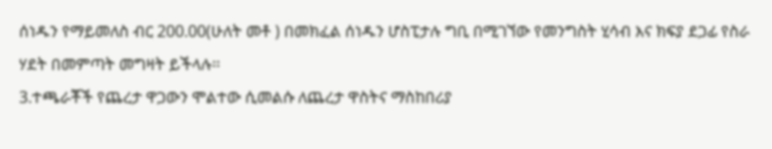ሰነዱን የማይመለስ ብር 200.00(ሁለት መቶ ) በመክፈል ሰነዱን ሆስፒታሉ ግቢ በሚገኘው የመንግስት ሂሳብ እና ክፍያ ደጋፊ የስራ ሃደት በመምጣት መግዛት ይችላሉ፡፡
3.ተጫራቾች የጨረታ ዋጋውን ሞልተው ሲመልሱ ለጨረታ ዋስትና ማስከበሪያ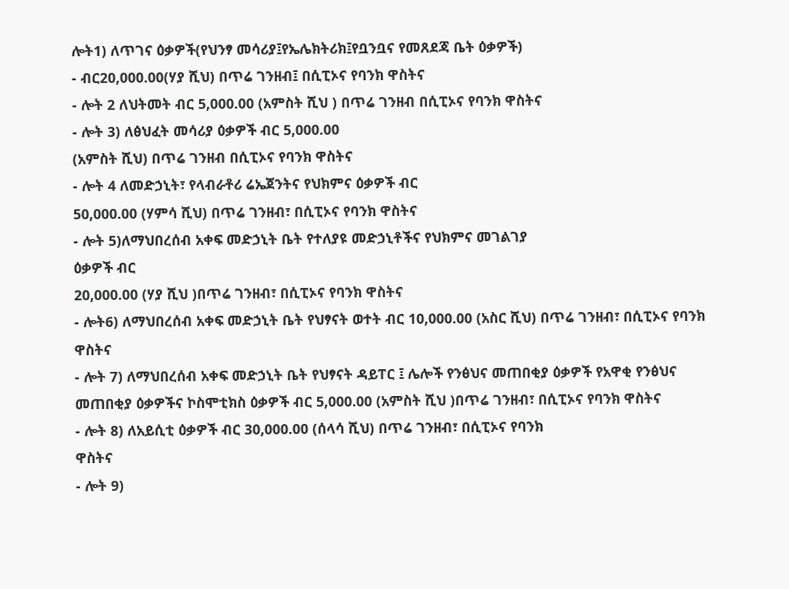ሎት1) ለጥገና ዕቃዎች(የህንፃ መሳሪያ፤የኤሌክትሪክ፤የቧንቧና የመጸደጃ ቤት ዕቃዎች)
- ብር20,000.00(ሃያ ሺህ) በጥሬ ገንዘብ፤ በሲፒኦና የባንክ ዋስትና
- ሎት 2 ለህትመት ብር 5,000.00 (አምስት ሺህ ) በጥሬ ገንዘብ በሲፒኦና የባንክ ዋስትና
- ሎት 3) ለፅህፈት መሳሪያ ዕቃዎች ብር 5,000.00
(አምስት ሺህ) በጥሬ ገንዘብ በሲፒኦና የባንክ ዋስትና
- ሎት 4 ለመድኃኒት፣ የላብራቶሪ ሬኤጀንትና የህክምና ዕቃዎች ብር
50,000.00 (ሃምሳ ሺህ) በጥሬ ገንዘብ፣ በሲፒኦና የባንክ ዋስትና
- ሎት 5)ለማህበረሰብ አቀፍ መድኃኒት ቤት የተለያዩ መድኃኒቶችና የህክምና መገልገያ
ዕቃዎች ብር
20,000.00 (ሃያ ሺህ )በጥሬ ገንዘብ፣ በሲፒኦና የባንክ ዋስትና
- ሎት6) ለማህበረሰብ አቀፍ መድኃኒት ቤት የህፃናት ወተት ብር 10,000.00 (አስር ሺህ) በጥሬ ገንዘብ፣ በሲፒኦና የባንክ ዋስትና
- ሎት 7) ለማህበረሰብ አቀፍ መድኃኒት ቤት የህፃናት ዳይፐር ፤ ሌሎች የንፅህና መጠበቂያ ዕቃዎች የአዋቂ የንፅህና መጠበቂያ ዕቃዎችና ኮስሞቲክስ ዕቃዎች ብር 5,000.00 (አምስት ሺህ )በጥሬ ገንዘብ፣ በሲፒኦና የባንክ ዋስትና
- ሎት 8) ለአይሲቲ ዕቃዎች ብር 30,000.00 (ሰላሳ ሺህ) በጥሬ ገንዘብ፣ በሲፒኦና የባንክ
ዋስትና
- ሎት 9)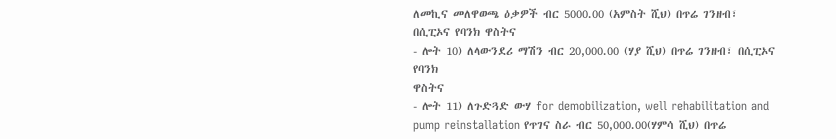ለመኪና መለዋወጫ ዕቃዎች ብር 5000.00 (አምስት ሺህ) በጥሬ ገንዘብ፣
በሲፒኦና የባንክ ዋስትና
- ሎት 10) ለላውንደሪ ማሽን ብር 20,000.00 (ሃያ ሺህ) በጥሬ ገንዘብ፣ በሲፒኦና የባንክ
ዋስትና
- ሎት 11) ለጉድጓድ ውሃ for demobilization, well rehabilitation and pump reinstallation የጥገና ስራ ብር 50,000.00(ሃምሳ ሺህ) በጥሬ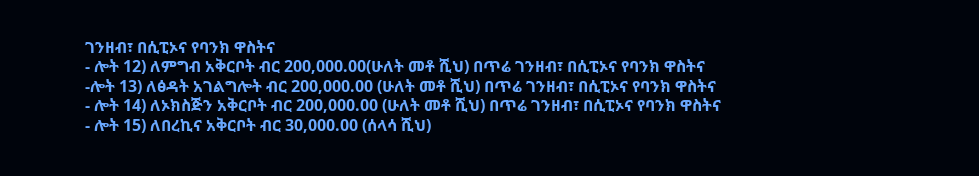ገንዘብ፣ በሲፒኦና የባንክ ዋስትና
- ሎት 12) ለምግብ አቅርቦት ብር 200,000.00(ሁለት መቶ ሺህ) በጥሬ ገንዘብ፣ በሲፒኦና የባንክ ዋስትና
-ሎት 13) ለፅዳት አገልግሎት ብር 200,000.00 (ሁለት መቶ ሺህ) በጥሬ ገንዘብ፣ በሲፒኦና የባንክ ዋስትና
- ሎት 14) ለኦክስጅን አቅርቦት ብር 200,000.00 (ሁለት መቶ ሺህ) በጥሬ ገንዘብ፣ በሲፒኦና የባንክ ዋስትና
- ሎት 15) ለበረኪና አቅርቦት ብር 30,000.00 (ሰላሳ ሺህ)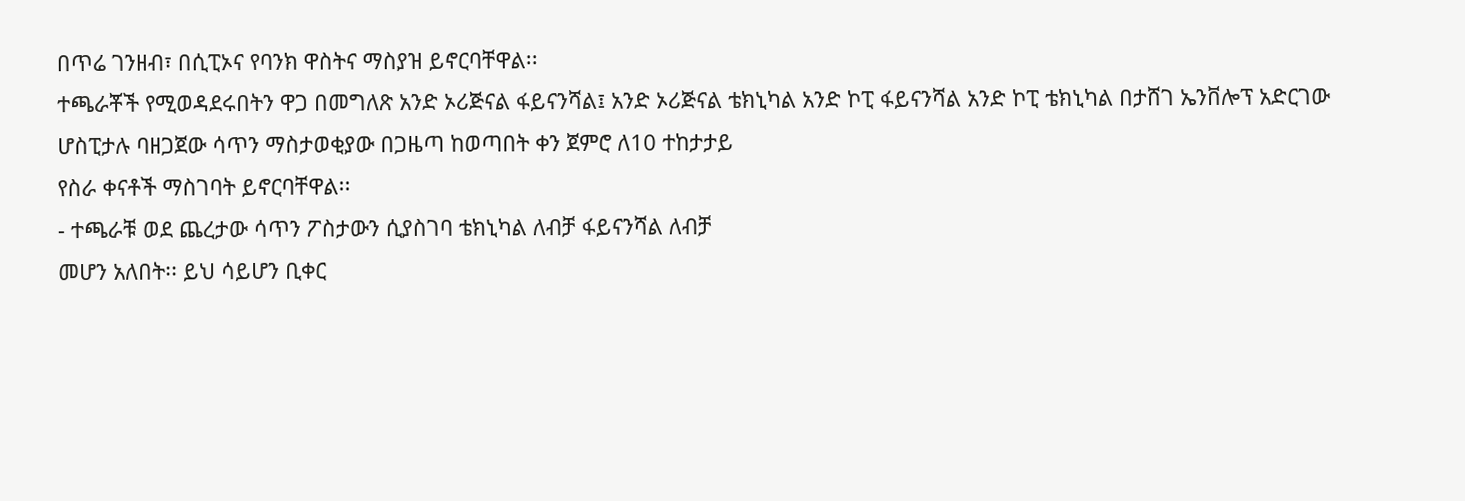በጥሬ ገንዘብ፣ በሲፒኦና የባንክ ዋስትና ማስያዝ ይኖርባቸዋል፡፡
ተጫራቾች የሚወዳደሩበትን ዋጋ በመግለጽ አንድ ኦሪጅናል ፋይናንሻል፤ አንድ ኦሪጅናል ቴክኒካል አንድ ኮፒ ፋይናንሻል አንድ ኮፒ ቴክኒካል በታሸገ ኤንቨሎፕ አድርገው
ሆስፒታሉ ባዘጋጀው ሳጥን ማስታወቂያው በጋዜጣ ከወጣበት ቀን ጀምሮ ለ10 ተከታታይ
የስራ ቀናቶች ማስገባት ይኖርባቸዋል፡፡
- ተጫራቹ ወደ ጨረታው ሳጥን ፖስታውን ሲያስገባ ቴክኒካል ለብቻ ፋይናንሻል ለብቻ
መሆን አለበት፡፡ ይህ ሳይሆን ቢቀር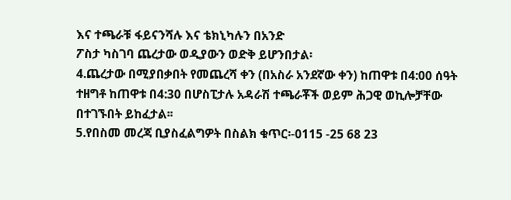እና ተጫራቹ ፋይናንሻሉ እና ቴክኒካሉን በአንድ
ፖስታ ካስገባ ጨረታው ወዲያውን ወድቅ ይሆንበታል፡
4.ጨረታው በሚያበቃበት የመጨረሻ ቀን (በአስራ አንደኛው ቀን) ከጠዋቱ በ4:00 ሰዓት
ተዘግቶ ከጠዋቱ በ4:30 በሆስፒታሉ አዳራሽ ተጫራቾች ወይም ሕጋዊ ወኪሎቻቸው በተገኙበት ይከፈታል፡፡
5.የበስመ መረጃ ቢያስፈልግዎት በስልክ ቁጥር፡-0115 -25 68 23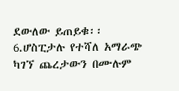ደውለው ይጠይቁ፡፡
6.ሆስፒታሉ የተሻለ አማራጭ ካገኘ ጨረታውን በሙሉም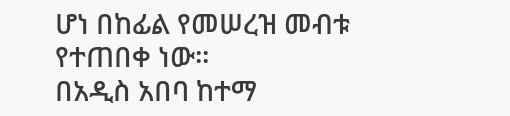ሆነ በከፊል የመሠረዝ መብቱ
የተጠበቀ ነው፡፡
በአዲስ አበባ ከተማ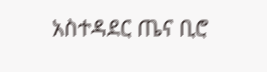አስተዳደር ጤና ቢሮ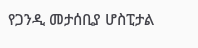የጋንዲ መታሰቢያ ሆስፒታል